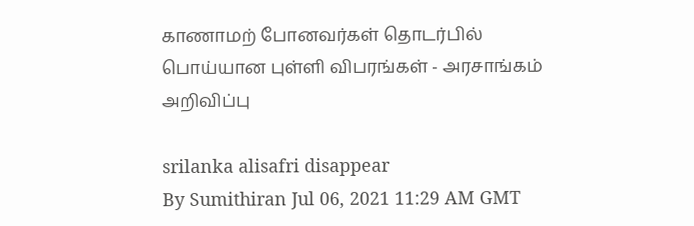காணாமற் போனவர்கள் தொடர்பில் பொய்யான புள்ளி விபரங்கள் - அரசாங்கம் அறிவிப்பு

srilanka alisafri disappear
By Sumithiran Jul 06, 2021 11:29 AM GMT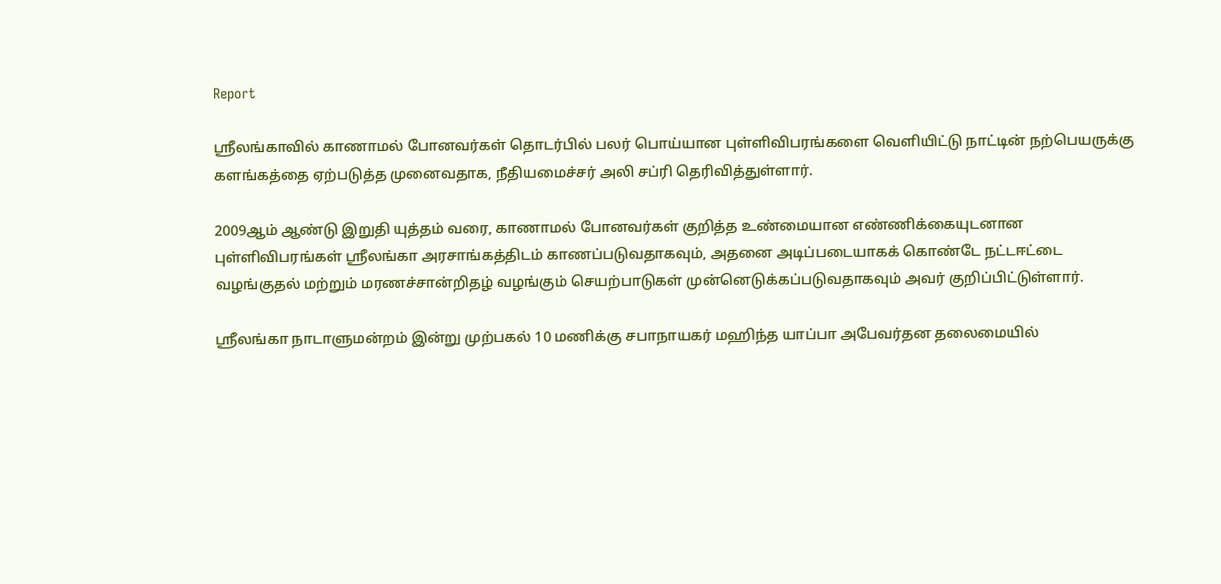Report

ஸ்ரீலங்காவில் காணாமல் போனவர்கள் தொடர்பில் பலர் பொய்யான புள்ளிவிபரங்களை வெளியிட்டு நாட்டின் நற்பெயருக்கு களங்கத்தை ஏற்படுத்த முனைவதாக, நீதியமைச்சர் அலி சப்ரி தெரிவித்துள்ளார்.

2009ஆம் ஆண்டு இறுதி யுத்தம் வரை, காணாமல் போனவர்கள் குறித்த உண்மையான எண்ணிக்கையுடனான புள்ளிவிபரங்கள் ஸ்ரீலங்கா அரசாங்கத்திடம் காணப்படுவதாகவும், அதனை அடிப்படையாகக் கொண்டே நட்டஈட்டை வழங்குதல் மற்றும் மரணச்சான்றிதழ் வழங்கும் செயற்பாடுகள் முன்னெடுக்கப்படுவதாகவும் அவர் குறிப்பிட்டுள்ளார்.

ஸ்ரீலங்கா நாடாளுமன்றம் இன்று முற்பகல் 10 மணிக்கு சபாநாயகர் மஹிந்த யாப்பா அபேவர்தன தலைமையில்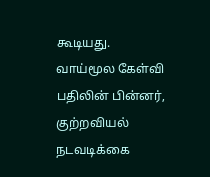கூடியது. வாய்மூல கேள்வி பதிலின் பின்னர், குற்றவியல் நடவடிக்கை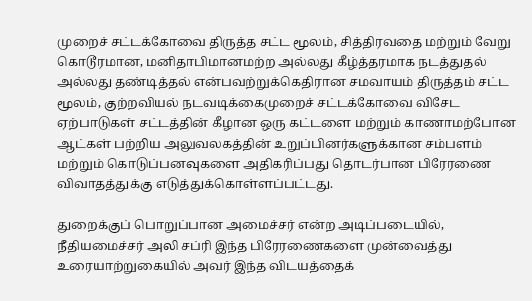முறைச் சட்டக்கோவை திருத்த சட்ட மூலம், சித்திரவதை மற்றும் வேறு கொடூரமான, மனிதாபிமானமற்ற அல்லது கீழ்த்தரமாக நடத்துதல் அல்லது தண்டித்தல் என்பவற்றுக்கெதிரான சமவாயம் திருத்தம் சட்ட மூலம், குற்றவியல் நடவடிக்கைமுறைச் சட்டக்கோவை விசேட ஏற்பாடுகள் சட்டத்தின் கீழான ஒரு கட்டளை மற்றும் காணாமற்போன ஆட்கள் பற்றிய அலுவலகத்தின் உறுப்பினர்களுக்கான சம்பளம் மற்றும் கொடுப்பனவுகளை அதிகரிப்பது தொடர்பான பிரேரணை விவாதத்துக்கு எடுத்துக்கொள்ளப்பட்டது.

துறைக்குப் பொறுப்பான அமைச்சர் என்ற அடிப்படையில், நீதியமைச்சர் அலி சப்ரி இந்த பிரேரணைகளை முன்வைத்து உரையாற்றுகையில் அவர் இந்த விடயத்தைக்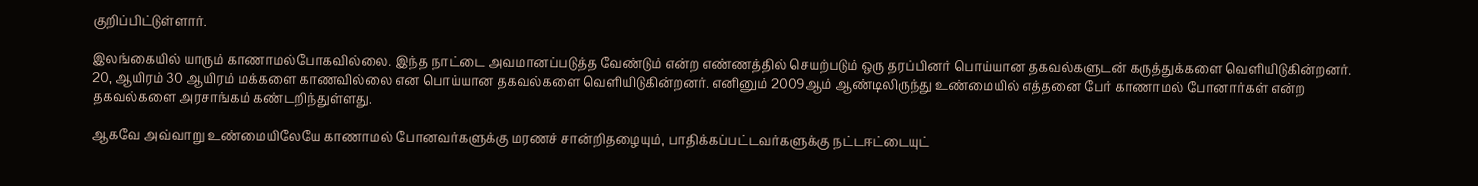குறிப்பிட்டுள்ளார்.

இலங்கையில் யாரும் காணாமல்போகவில்லை. இந்த நாட்டை அவமானப்படுத்த வேண்டும் என்ற எண்ணத்தில் செயற்படும் ஒரு தரப்பினர் பொய்யான தகவல்களுடன் கருத்துக்களை வெளியிடுகின்றனர். 20, ஆயிரம் 30 ஆயிரம் மக்களை காணவில்லை என பொய்யான தகவல்களை வெளியிடுகின்றனர். எனினும் 2009ஆம் ஆண்டிலிருந்து உண்மையில் எத்தனை பேர் காணாமல் போனார்கள் என்ற தகவல்களை அரசாங்கம் கண்டறிந்துள்ளது.

ஆகவே அவ்வாறு உண்மையிலேயே காணாமல் போனவர்களுக்கு மரணச் சான்றிதழையும், பாதிக்கப்பட்டவர்களுக்கு நட்டஈட்டையுட்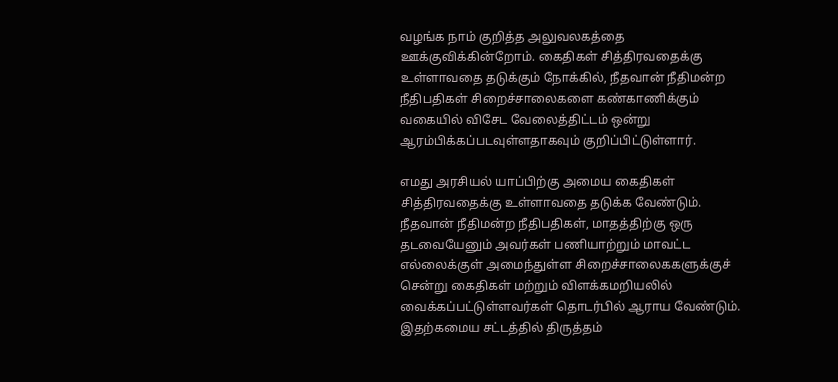வழங்க நாம் குறித்த அலுவலகத்தை ஊக்குவிக்கின்றோம். கைதிகள் சித்திரவதைக்கு உள்ளாவதை தடுக்கும் நோக்கில், நீதவான் நீதிமன்ற நீதிபதிகள் சிறைச்சாலைகளை கண்காணிக்கும் வகையில் விசேட வேலைத்திட்டம் ஒன்று ஆரம்பிக்கப்படவுள்ளதாகவும் குறிப்பிட்டுள்ளார்.

எமது அரசியல் யாப்பிற்கு அமைய கைதிகள் சித்திரவதைக்கு உள்ளாவதை தடுக்க வேண்டும். நீதவான் நீதிமன்ற நீதிபதிகள், மாதத்திற்கு ஒரு தடவையேனும் அவர்கள் பணியாற்றும் மாவட்ட எல்லைக்குள் அமைந்துள்ள சிறைச்சாலைககளுக்குச் சென்று கைதிகள் மற்றும் விளக்கமறியலில் வைக்கப்பட்டுள்ளவர்கள் தொடர்பில் ஆராய வேண்டும். இதற்கமைய சட்டத்தில் திருத்தம்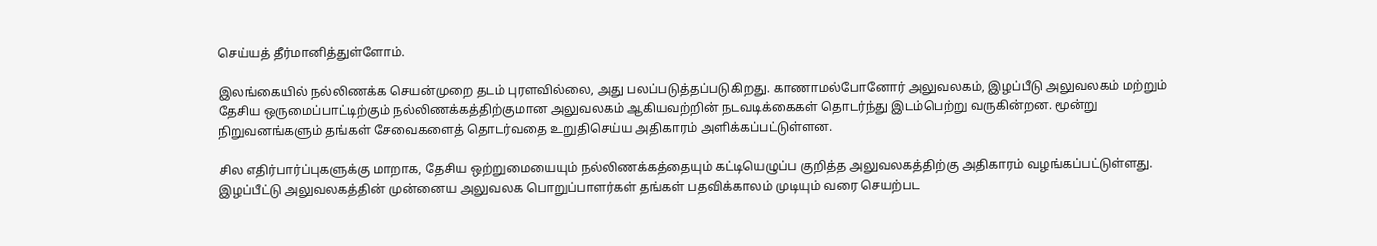செய்யத் தீர்மானித்துள்ளோம்.

இலங்கையில் நல்லிணக்க செயன்முறை தடம் புரளவில்லை, அது பலப்படுத்தப்படுகிறது. காணாமல்போனோர் அலுவலகம், இழப்பீடு அலுவலகம் மற்றும் தேசிய ஒருமைப்பாட்டிற்கும் நல்லிணக்கத்திற்குமான அலுவலகம் ஆகியவற்றின் நடவடிக்கைகள் தொடர்ந்து இடம்பெற்று வருகின்றன. மூன்று நிறுவனங்களும் தங்கள் சேவைகளைத் தொடர்வதை உறுதிசெய்ய அதிகாரம் அளிக்கப்பட்டுள்ளன.

சில எதிர்பார்ப்புகளுக்கு மாறாக, தேசிய ஒற்றுமையையும் நல்லிணக்கத்தையும் கட்டியெழுப்ப குறித்த அலுவலகத்திற்கு அதிகாரம் வழங்கப்பட்டுள்ளது. இழப்பீட்டு அலுவலகத்தின் முன்னைய அலுவலக பொறுப்பாளர்கள் தங்கள் பதவிக்காலம் முடியும் வரை செயற்பட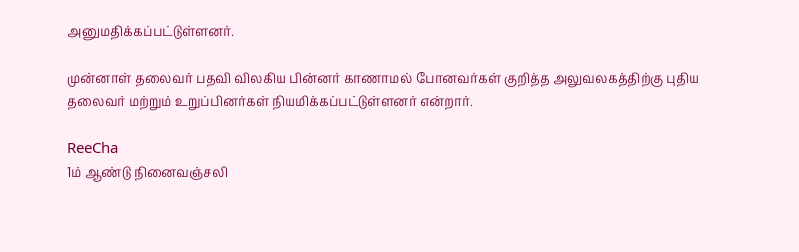அனுமதிக்கப்பட்டுள்ளனர்.

முன்னாள் தலைவர் பதவி விலகிய பின்னர் காணாமல் போனவர்கள் குறித்த அலுவலகத்திற்கு புதிய தலைவர் மற்றும் உறுப்பினர்கள் நியமிக்கப்பட்டுள்ளனர் என்றார்.

ReeCha
1ம் ஆண்டு நினைவஞ்சலி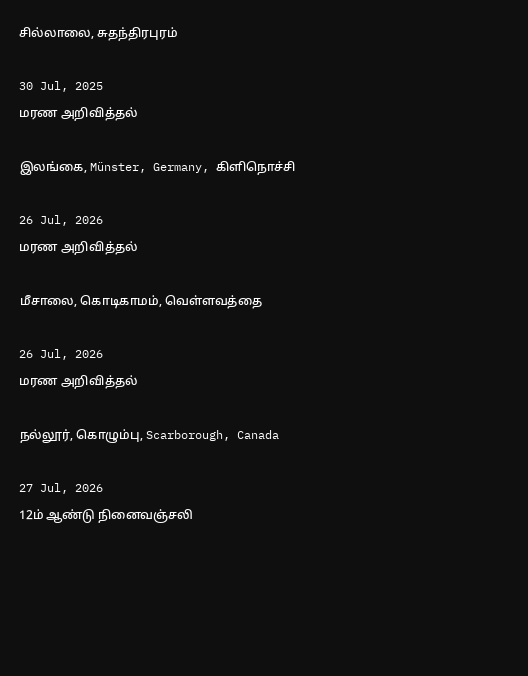சில்லாலை, சுதந்திரபுரம்

30 Jul, 2025
மரண அறிவித்தல்

இலங்கை, Münster, Germany, கிளிநொச்சி

26 Jul, 2026
மரண அறிவித்தல்

மீசாலை, கொடிகாமம், வெள்ளவத்தை

26 Jul, 2026
மரண அறிவித்தல்

நல்லூர், கொழும்பு, Scarborough, Canada

27 Jul, 2026
12ம் ஆண்டு நினைவஞ்சலி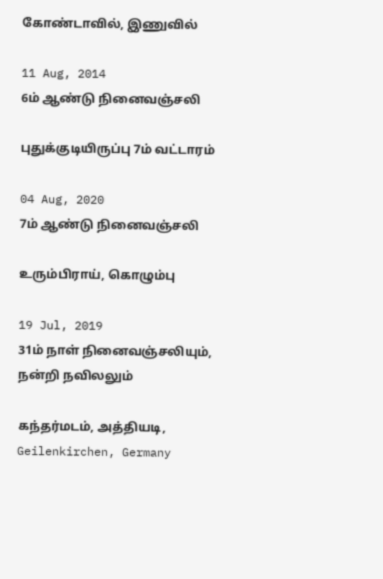கோண்டாவில், இணுவில்

11 Aug, 2014
6ம் ஆண்டு நினைவஞ்சலி

புதுக்குடியிருப்பு 7ம் வட்டாரம்

04 Aug, 2020
7ம் ஆண்டு நினைவஞ்சலி

உரும்பிராய், கொழும்பு

19 Jul, 2019
31ம் நாள் நினைவஞ்சலியும், நன்றி நவிலலும்

கந்தர்மடம், அத்தியடி, Geilenkirchen, Germany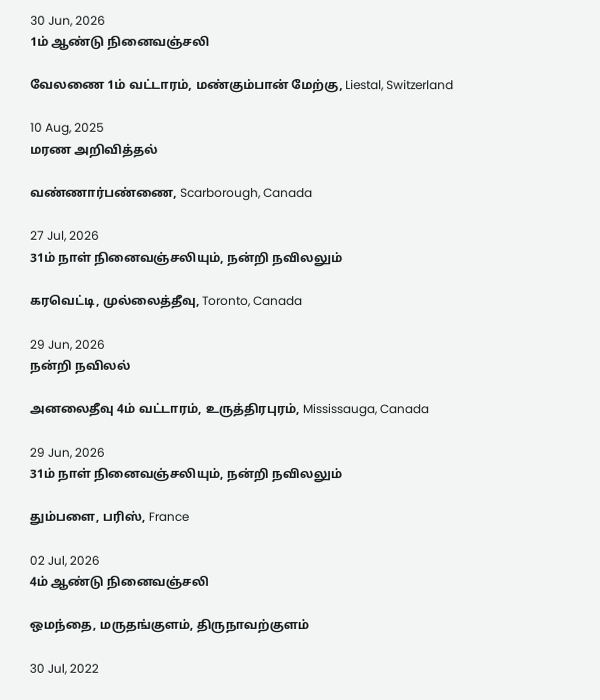30 Jun, 2026
1ம் ஆண்டு நினைவஞ்சலி

வேலணை 1ம் வட்டாரம், மண்கும்பான் மேற்கு, Liestal, Switzerland

10 Aug, 2025
மரண அறிவித்தல்

வண்ணார்பண்ணை, Scarborough, Canada

27 Jul, 2026
31ம் நாள் நினைவஞ்சலியும், நன்றி நவிலலும்

கரவெட்டி, முல்லைத்தீவு, Toronto, Canada

29 Jun, 2026
நன்றி நவிலல்

அனலைதீவு 4ம் வட்டாரம், உருத்திரபுரம், Mississauga, Canada

29 Jun, 2026
31ம் நாள் நினைவஞ்சலியும், நன்றி நவிலலும்

தும்பளை, பரிஸ், France

02 Jul, 2026
4ம் ஆண்டு நினைவஞ்சலி

ஒமந்தை, மருதங்குளம், திருநாவற்குளம்

30 Jul, 2022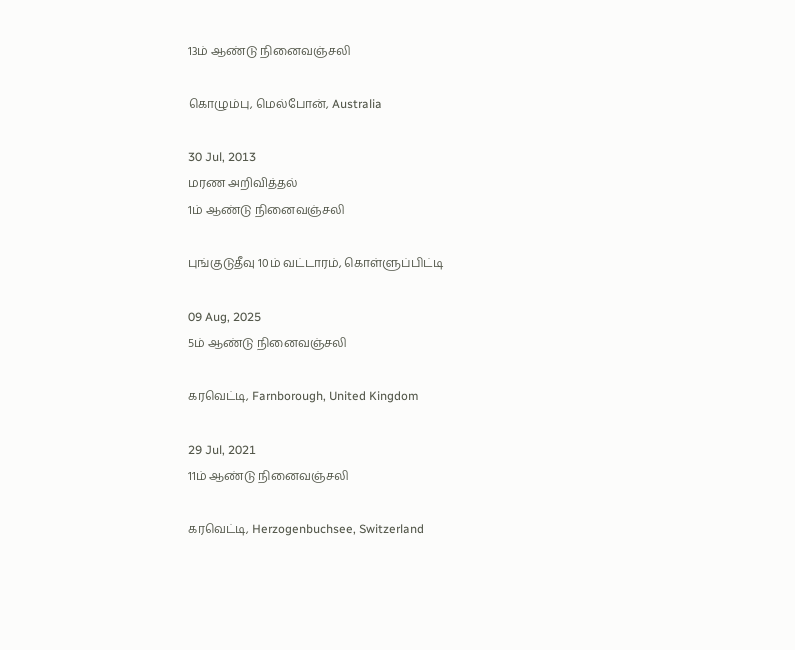13ம் ஆண்டு நினைவஞ்சலி

கொழும்பு, மெல்போன், Australia

30 Jul, 2013
மரண அறிவித்தல்
1ம் ஆண்டு நினைவஞ்சலி

புங்குடுதீவு 10ம் வட்டாரம், கொள்ளுப்பிட்டி

09 Aug, 2025
5ம் ஆண்டு நினைவஞ்சலி

கரவெட்டி, Farnborough, United Kingdom

29 Jul, 2021
11ம் ஆண்டு நினைவஞ்சலி

கரவெட்டி, Herzogenbuchsee, Switzerland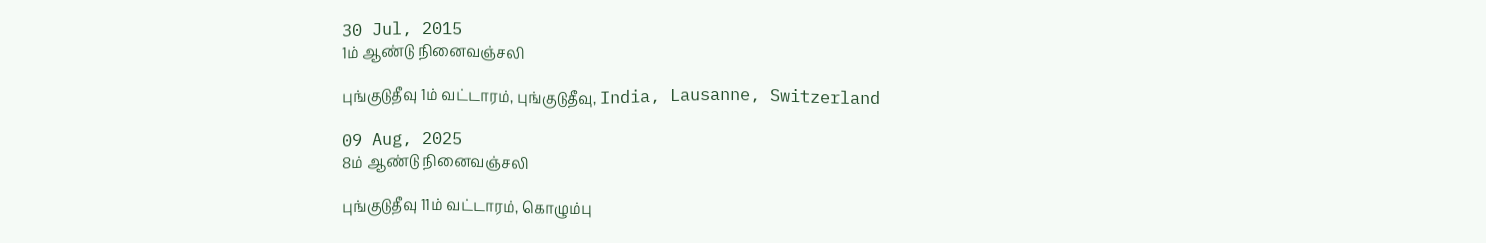30 Jul, 2015
1ம் ஆண்டு நினைவஞ்சலி

புங்குடுதீவு 1ம் வட்டாரம், புங்குடுதீவு, India, Lausanne, Switzerland

09 Aug, 2025
8ம் ஆண்டு நினைவஞ்சலி

புங்குடுதீவு 11ம் வட்டாரம், கொழும்பு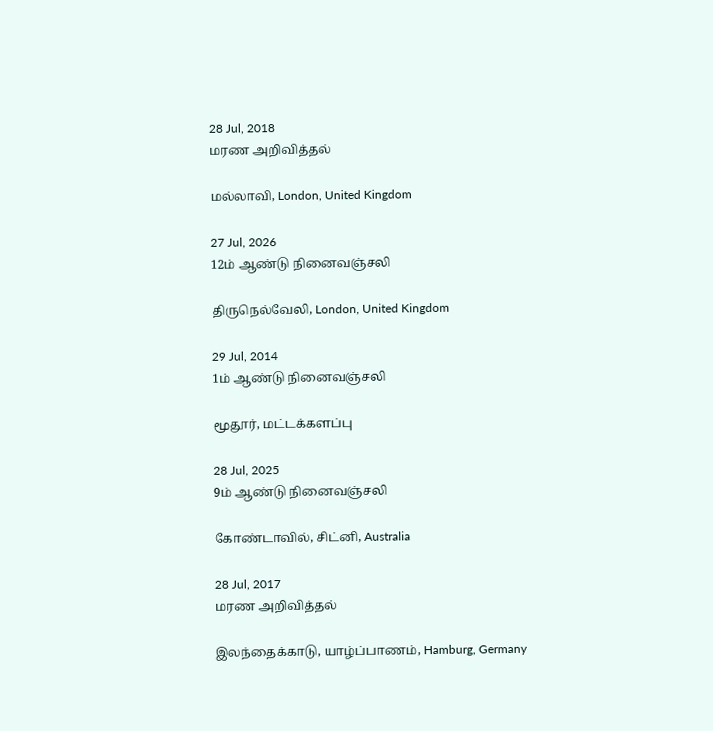28 Jul, 2018
மரண அறிவித்தல்

மல்லாவி, London, United Kingdom

27 Jul, 2026
12ம் ஆண்டு நினைவஞ்சலி

திருநெல்வேலி, London, United Kingdom

29 Jul, 2014
1ம் ஆண்டு நினைவஞ்சலி

மூதூர், மட்டக்களப்பு

28 Jul, 2025
9ம் ஆண்டு நினைவஞ்சலி

கோண்டாவில், சிட்னி, Australia

28 Jul, 2017
மரண அறிவித்தல்

இலந்தைக்காடு, யாழ்ப்பாணம், Hamburg, Germany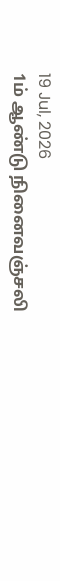19 Jul, 2026
1ம் ஆண்டு நினைவஞ்சலி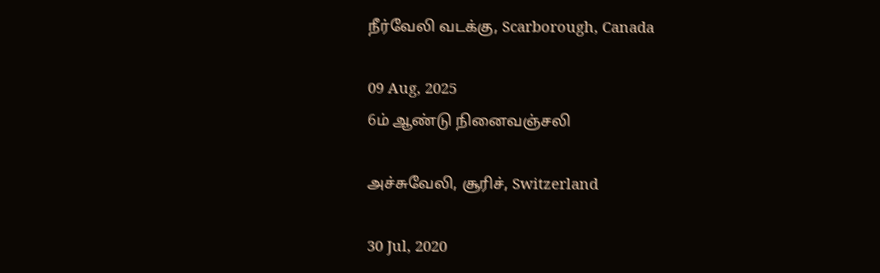நீர்வேலி வடக்கு, Scarborough, Canada

09 Aug, 2025
6ம் ஆண்டு நினைவஞ்சலி

அச்சுவேலி, சூரிச், Switzerland

30 Jul, 2020